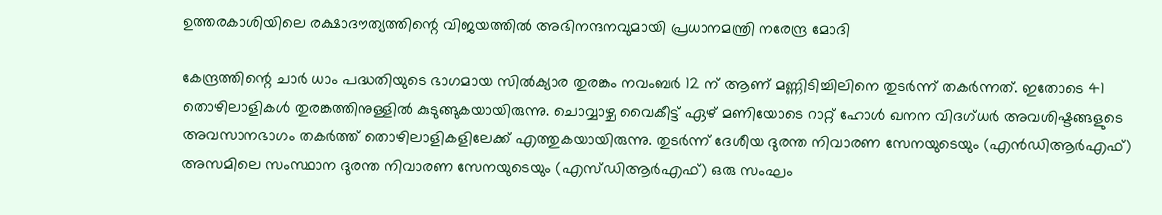ഉത്തരകാശിയിലെ രക്ഷാദൗത്യത്തിന്റെ വിജയത്തില്‍ അഭിനന്ദനവുമായി പ്രധാനമന്ത്രി നരേന്ദ്ര മോദി

കേന്ദ്രത്തിന്റെ ചാര്‍ ധാം പദ്ധതിയുടെ ഭാഗമായ സില്‍ക്യാര തുരങ്കം നവംബര്‍ 12 ന് ആണ് മണ്ണിടിച്ചിലിനെ തുടര്‍ന്ന് തകര്‍ന്നത്. ഇതോടെ 41 തൊഴിലാളികള്‍ തുരങ്കത്തിനുള്ളില്‍ കുടുങ്ങുകയായിരുന്നു. ചൊവ്വാഴ്ച വൈകീട്ട് ഏഴ് മണിയോടെ റാറ്റ് ഹോള്‍ ഖനന വിദഗ്ധര്‍ അവശിഷ്ടങ്ങളുടെ അവസാനഭാഗം തകര്‍ത്ത് തൊഴിലാളികളിലേക്ക് എത്തുകയായിരുന്നു. തുടര്‍ന്ന് ദേശീയ ദുരന്ത നിവാരണ സേനയുടെയും (എന്‍ഡിആര്‍എഫ്) അസമിലെ സംസ്ഥാന ദുരന്ത നിവാരണ സേനയുടെയും (എസ്ഡിആര്‍എഫ്) ഒരു സംഘം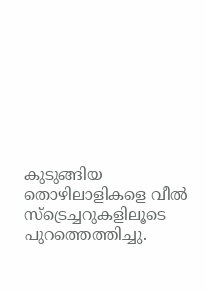കുടുങ്ങിയ തൊഴിലാളികളെ വീല്‍ സ്ട്രെച്ചറുകളിലൂടെ പുറത്തെത്തിച്ചു.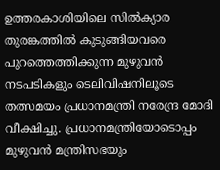ഉത്തരകാശിയിലെ സില്‍ക്യാര തുരങ്കത്തില്‍ കുടുങ്ങിയവരെ പുറത്തെത്തിക്കുന്ന മുഴുവന്‍ നടപടികളും ടെലിവിഷനിലൂടെ തത്സമയം പ്രധാനമന്ത്രി നരേന്ദ്ര മോദി വീക്ഷിച്ചു. പ്രധാനമന്ത്രിയോടൊപ്പം മുഴുവന്‍ മന്ത്രിസഭയും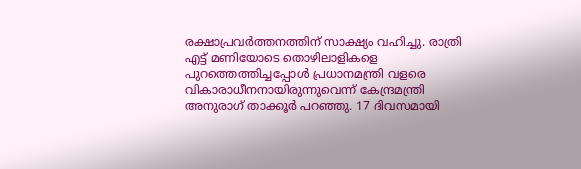രക്ഷാപ്രവര്‍ത്തനത്തിന് സാക്ഷ്യം വഹിച്ചു. രാത്രി എട്ട് മണിയോടെ തൊഴിലാളികളെ പുറത്തെത്തിച്ചപ്പോള്‍ പ്രധാനമന്ത്രി വളരെ വികാരാധീനനായിരുന്നുവെന്ന് കേന്ദ്രമന്ത്രി അനുരാഗ് താക്കൂര്‍ പറഞ്ഞു. 17 ദിവസമായി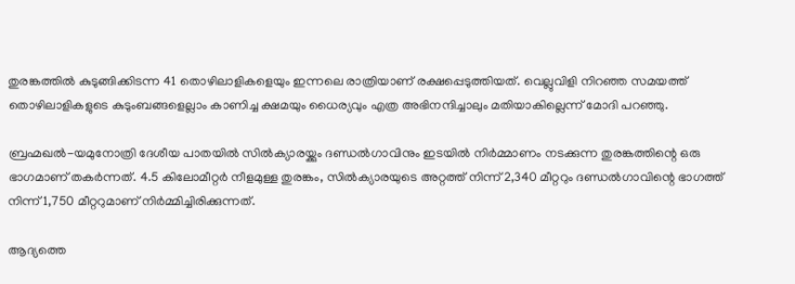തുരങ്കത്തില്‍ കുടുങ്ങിക്കിടന്ന 41 തൊഴിലാളികളെയും ഇന്നലെ രാത്രിയാണ് രക്ഷപ്പെടുത്തിയത്. വെല്ലുവിളി നിറഞ്ഞ സമയത്ത് തൊഴിലാളികളുടെ കുടുംബങ്ങളെല്ലാം കാണിച്ച ക്ഷമയും ധൈര്യവും എത്ര അഭിനന്ദിച്ചാലും മതിയാകില്ലെന്ന് മോദി പറഞ്ഞു.

ബ്രഹ്മഖൽ-യമുനോത്രി ദേശീയ പാതയിൽ സിൽക്യാരയ്ക്കും ദണ്ഡൽഗാവിനും ഇടയിൽ നിർമ്മാണം നടക്കുന്ന തുരങ്കത്തിന്റെ ഒരു ഭാഗമാണ് തകർന്നത്. 4.5 കിലോമീറ്റർ നീളമുള്ള തുരങ്കം, സിൽക്യാരയുടെ അറ്റത്ത് നിന്ന് 2,340 മീറ്ററും ദണ്ഡൽഗാവിന്റെ ഭാഗത്ത് നിന്ന് 1,750 മീറ്ററുമാണ് നിർമ്മിച്ചിരിക്കുന്നത്.

ആദ്യത്തെ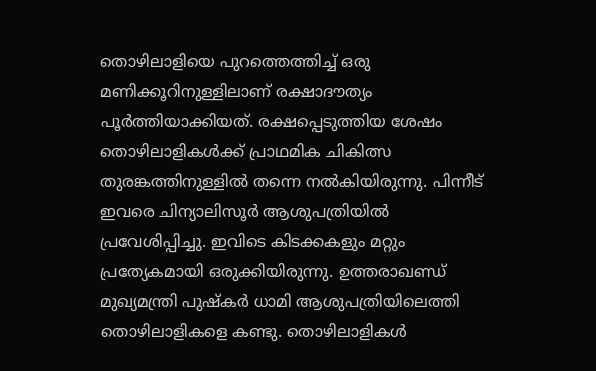തൊഴിലാളിയെ പുറത്തെത്തിച്ച് ഒരു മണിക്കൂറിനുള്ളിലാണ് രക്ഷാദൗത്യം പൂര്‍ത്തിയാക്കിയത്. രക്ഷപ്പെടുത്തിയ ശേഷം തൊഴിലാളികള്‍ക്ക് പ്രാഥമിക ചികിത്സ തുരങ്കത്തിനുള്ളില്‍ തന്നെ നല്‍കിയിരുന്നു. പിന്നീട് ഇവരെ ചിന്യാലിസൂര്‍ ആശുപത്രിയില്‍ പ്രവേശിപ്പിച്ചു. ഇവിടെ കിടക്കകളും മറ്റും പ്രത്യേകമായി ഒരുക്കിയിരുന്നു. ഉത്തരാഖണ്ഡ് മുഖ്യമന്ത്രി പുഷ്‌കര്‍ ധാമി ആശുപത്രിയിലെത്തി തൊഴിലാളികളെ കണ്ടു. തൊഴിലാളികള്‍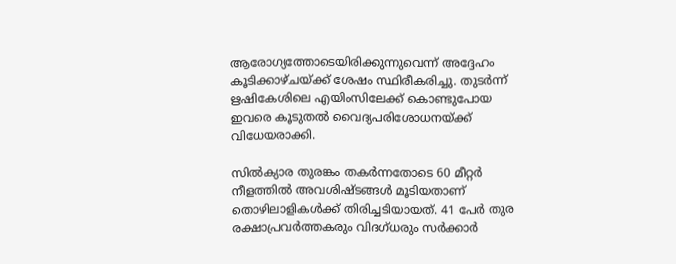ആരോഗ്യത്തോടെയിരിക്കുന്നുവെന്ന് അദ്ദേഹം കൂടിക്കാഴ്ചയ്ക്ക് ശേഷം സ്ഥിരീകരിച്ചു. തുടര്‍ന്ന് ഋഷികേശിലെ എയിംസിലേക്ക് കൊണ്ടുപോയ ഇവരെ കൂടുതല്‍ വൈദ്യപരിശോധനയ്ക്ക് വിധേയരാക്കി.

സില്‍ക്യാര തുരങ്കം തകര്‍ന്നതോടെ 60 മീറ്റര്‍ നീളത്തില്‍ അവശിഷ്ടങ്ങള്‍ മൂടിയതാണ് തൊഴിലാളികള്‍ക്ക് തിരിച്ചടിയായത്. 41 പേര്‍ തുര രക്ഷാപ്രവര്‍ത്തകരും വിദഗ്ധരും സര്‍ക്കാര്‍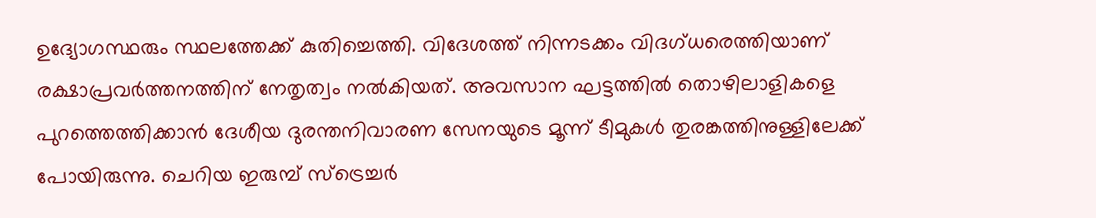ഉദ്യോഗസ്ഥരും സ്ഥലത്തേക്ക് കുതിച്ചെത്തി. വിദേശത്ത് നിന്നടക്കം വിദഗ്ധരെത്തിയാണ് രക്ഷാപ്രവര്‍ത്തനത്തിന് നേതൃത്വം നല്‍കിയത്. അവസാന ഘട്ടത്തിൽ തൊഴിലാളികളെ പുറത്തെത്തിക്കാൻ ദേശീയ ദുരന്തനിവാരണ സേനയുടെ മൂന്ന് ടീമുകൾ തുരങ്കത്തിനുള്ളിലേക്ക് പോയിരുന്നു. ചെറിയ ഇരുമ്പ് സ്‌ട്രെച്ചര്‍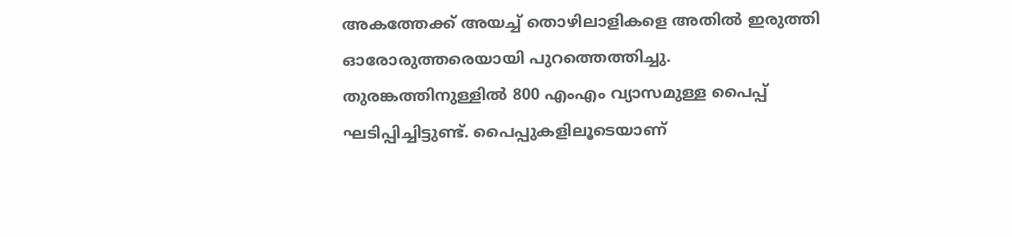അകത്തേക്ക് അയച്ച് തൊഴിലാളികളെ അതില്‍ ഇരുത്തി ഓരോരുത്തരെയായി പുറത്തെത്തിച്ചു. തുരങ്കത്തിനുള്ളില്‍ 800 എംഎം വ്യാസമുള്ള പൈപ്പ് ഘടിപ്പിച്ചിട്ടുണ്ട്. പൈപ്പുകളിലൂടെയാണ്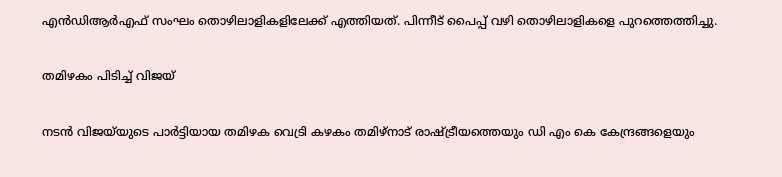എന്‍ഡിആര്‍എഫ് സംഘം തൊഴിലാളികളിലേക്ക് എത്തിയത്. പിന്നീട് പൈപ്പ് വഴി തൊഴിലാളികളെ പുറത്തെത്തിച്ചു.

തമിഴകം പിടിച്ച് വിജയ്

നടൻ വിജയ്‌യുടെ പാർട്ടിയായ തമിഴക വെട്രി കഴകം തമിഴ്നാട് രാഷ്ട്രീയത്തെയും ഡി എം കെ കേന്ദ്രങ്ങളെയും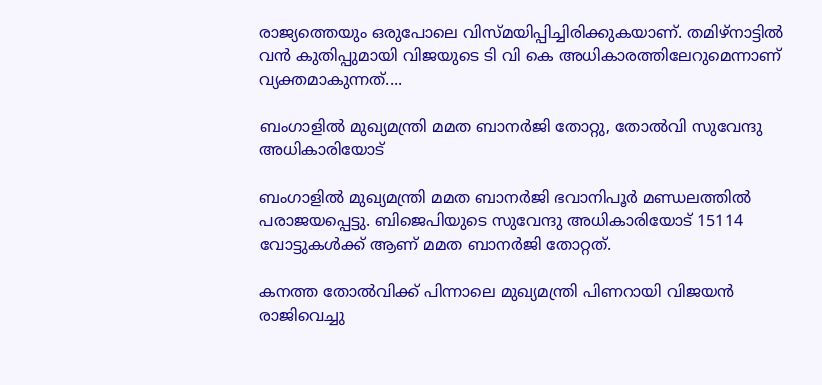രാജ്യത്തെയും ഒരുപോലെ വിസ്മയിപ്പിച്ചിരിക്കുകയാണ്. തമിഴ്നാട്ടിൽ വൻ കുതിപ്പുമായി വിജയുടെ ടി വി കെ അധികാരത്തിലേറുമെന്നാണ് വ്യക്തമാകുന്നത്....

ബംഗാളിൽ മുഖ്യമന്ത്രി മമത ബാനർജി തോറ്റു, തോൽവി സുവേന്ദു അധികാരിയോട്

ബംഗാളിൽ മുഖ്യമന്ത്രി മമത ബാനർജി ഭവാനിപൂർ മണ്ഡലത്തിൽ പരാജയപ്പെട്ടു. ബിജെപിയുടെ സുവേന്ദു അധികാരിയോട് 15114 വോട്ടുകൾക്ക് ആണ് മമത ബാനർജി തോറ്റത്.

കനത്ത തോൽവിക്ക്‌ പിന്നാലെ മുഖ്യമന്ത്രി പിണറായി വിജയൻ രാജിവെച്ചു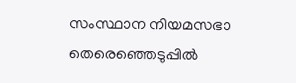സംസ്ഥാന നിയമസഭാ തെരെഞ്ഞെടുപ്പിൽ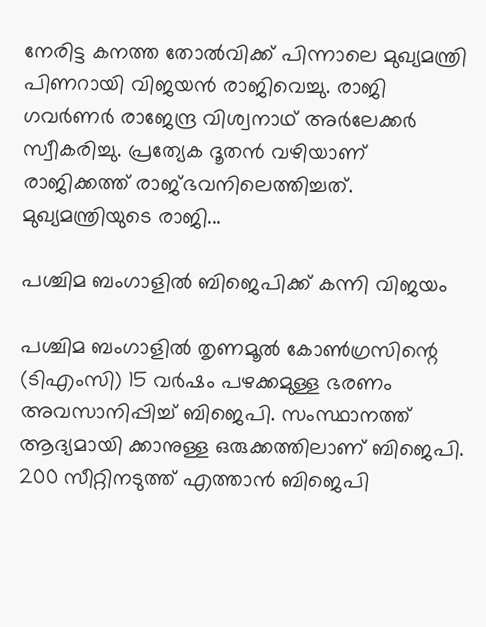നേരിട്ട കനത്ത തോൽവിക്ക് പിന്നാലെ മുഖ്യമന്ത്രി പിണറായി വിജയൻ രാജിവെച്ചു. രാജി ഗവർണർ രാജേന്ദ്ര വിശ്വനാഥ് അർലേക്കർ സ്വീകരിച്ചു. പ്രത്യേക ദൂതൻ വഴിയാണ് രാജിക്കത്ത് രാജ്ഭവനിലെത്തിച്ചത്. മുഖ്യമന്ത്രിയുടെ രാജി...

പശ്ചിമ ബംഗാളിൽ ബിജെപിക്ക്‌ കന്നി വിജയം

പശ്ചിമ ബംഗാളിൽ തൃണമൂൽ കോൺഗ്രസിന്റെ (ടിഎംസി) 15 വർഷം പഴക്കമുള്ള ഭരണം അവസാനിപ്പിച്ച് ബിജെപി. സംസ്ഥാനത്ത് ആദ്യമായി ക്കാനുള്ള ഒരുക്കത്തിലാണ് ബിജെപി. 200 സീറ്റിനടുത്ത് എത്താൻ ബിജെപി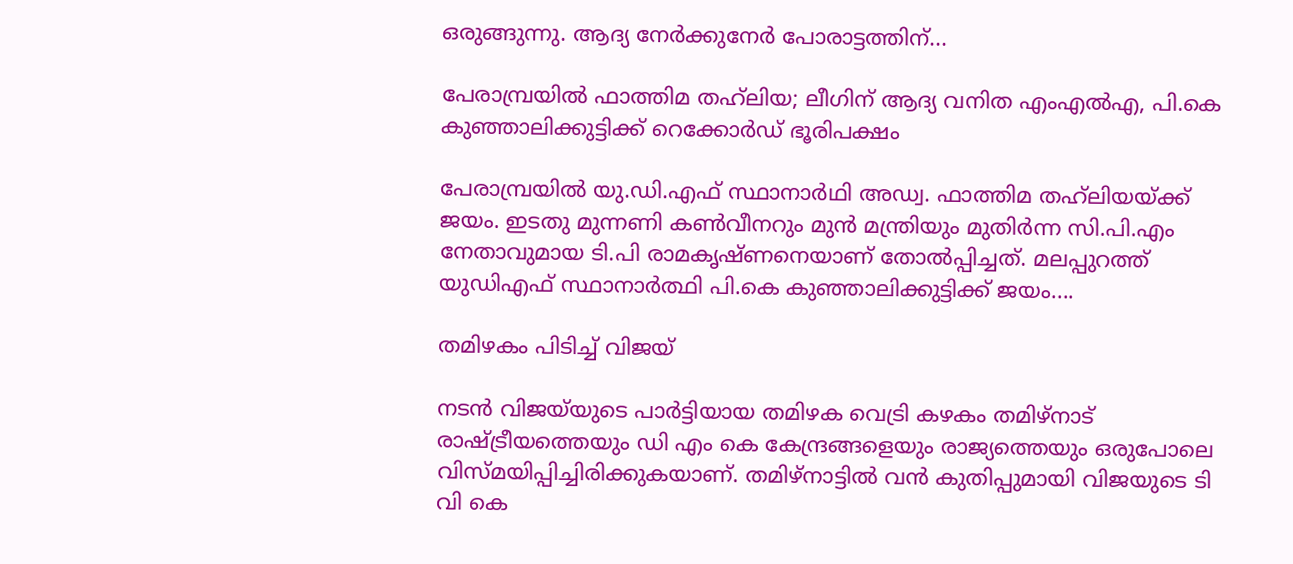ഒരുങ്ങുന്നു. ആദ്യ നേർക്കുനേർ പോരാട്ടത്തിന്...

പേരാമ്പ്രയിൽ ഫാത്തിമ തഹ്‍ലിയ; ലീഗിന് ആദ്യ വനിത എംഎൽഎ, പി.കെ കുഞ്ഞാലിക്കുട്ടിക്ക് റെക്കോർഡ് ഭൂരിപക്ഷം

പേരാമ്പ്രയിൽ യു.ഡി.എഫ് സ്ഥാനാർഥി അഡ്വ. ഫാത്തിമ തഹ്‍ലിയയ്ക്ക് ജയം. ഇടതു മുന്നണി കൺവീനറും മുൻ മന്ത്രിയും മുതിർന്ന സി.പി.എം നേതാവുമായ ടി.പി രാമകൃഷ്ണനെയാണ് തോൽപ്പിച്ചത്. മലപ്പുറത്ത് യുഡിഎഫ് സ്ഥാനാർത്ഥി പി.കെ കുഞ്ഞാലിക്കുട്ടിക്ക് ജയം....

തമിഴകം പിടിച്ച് വിജയ്

നടൻ വിജയ്‌യുടെ പാർട്ടിയായ തമിഴക വെട്രി കഴകം തമിഴ്നാട് രാഷ്ട്രീയത്തെയും ഡി എം കെ കേന്ദ്രങ്ങളെയും രാജ്യത്തെയും ഒരുപോലെ വിസ്മയിപ്പിച്ചിരിക്കുകയാണ്. തമിഴ്നാട്ടിൽ വൻ കുതിപ്പുമായി വിജയുടെ ടി വി കെ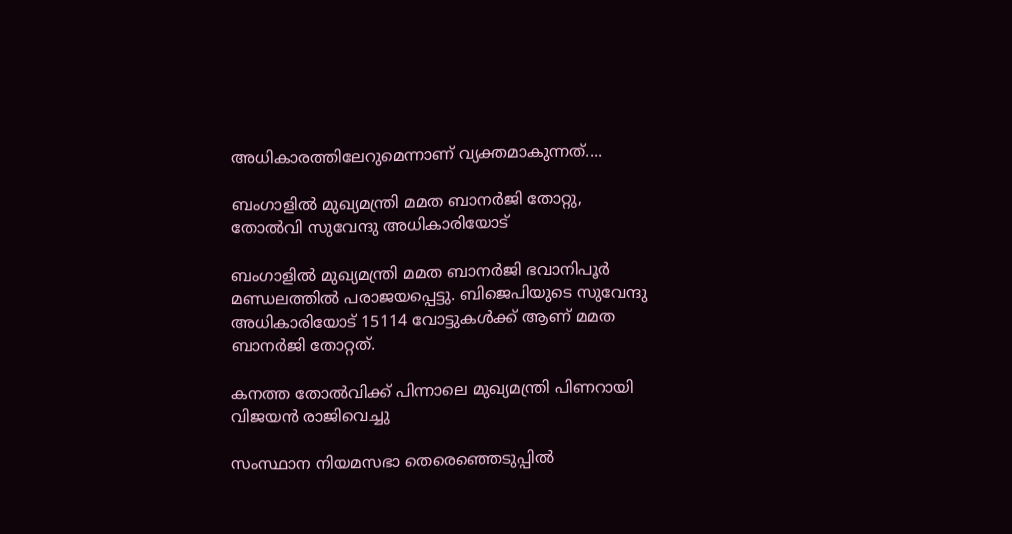അധികാരത്തിലേറുമെന്നാണ് വ്യക്തമാകുന്നത്....

ബംഗാളിൽ മുഖ്യമന്ത്രി മമത ബാനർജി തോറ്റു, തോൽവി സുവേന്ദു അധികാരിയോട്

ബംഗാളിൽ മുഖ്യമന്ത്രി മമത ബാനർജി ഭവാനിപൂർ മണ്ഡലത്തിൽ പരാജയപ്പെട്ടു. ബിജെപിയുടെ സുവേന്ദു അധികാരിയോട് 15114 വോട്ടുകൾക്ക് ആണ് മമത ബാനർജി തോറ്റത്.

കനത്ത തോൽവിക്ക്‌ പിന്നാലെ മുഖ്യമന്ത്രി പിണറായി വിജയൻ രാജിവെച്ചു

സംസ്ഥാന നിയമസഭാ തെരെഞ്ഞെടുപ്പിൽ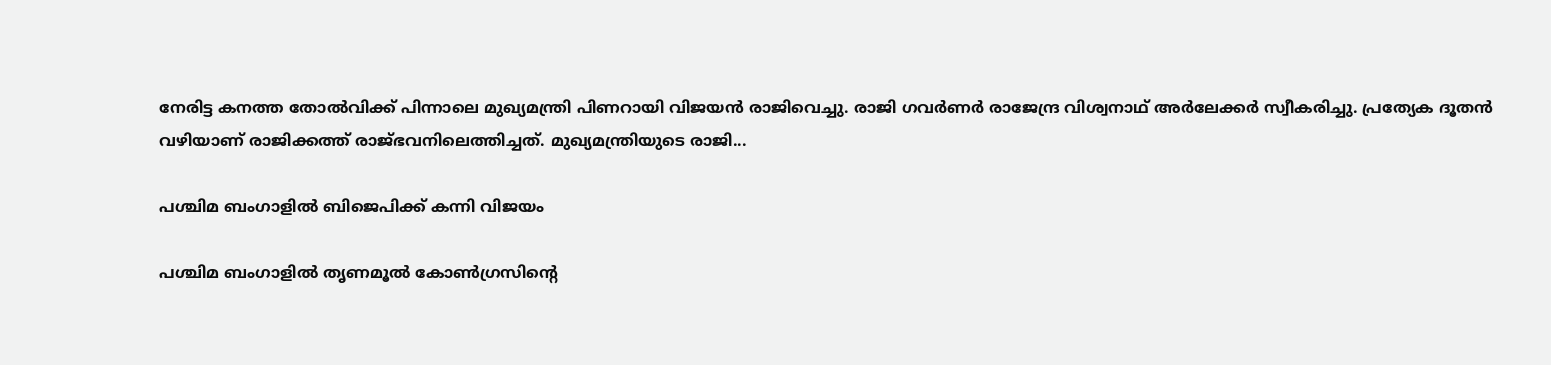നേരിട്ട കനത്ത തോൽവിക്ക് പിന്നാലെ മുഖ്യമന്ത്രി പിണറായി വിജയൻ രാജിവെച്ചു. രാജി ഗവർണർ രാജേന്ദ്ര വിശ്വനാഥ് അർലേക്കർ സ്വീകരിച്ചു. പ്രത്യേക ദൂതൻ വഴിയാണ് രാജിക്കത്ത് രാജ്ഭവനിലെത്തിച്ചത്. മുഖ്യമന്ത്രിയുടെ രാജി...

പശ്ചിമ ബംഗാളിൽ ബിജെപിക്ക്‌ കന്നി വിജയം

പശ്ചിമ ബംഗാളിൽ തൃണമൂൽ കോൺഗ്രസിന്റെ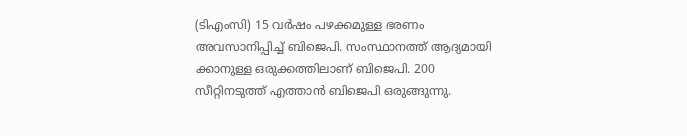(ടിഎംസി) 15 വർഷം പഴക്കമുള്ള ഭരണം അവസാനിപ്പിച്ച് ബിജെപി. സംസ്ഥാനത്ത് ആദ്യമായി ക്കാനുള്ള ഒരുക്കത്തിലാണ് ബിജെപി. 200 സീറ്റിനടുത്ത് എത്താൻ ബിജെപി ഒരുങ്ങുന്നു.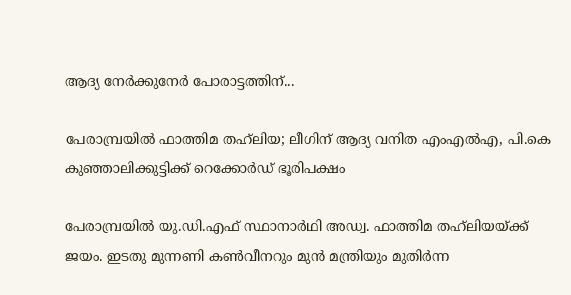ആദ്യ നേർക്കുനേർ പോരാട്ടത്തിന്...

പേരാമ്പ്രയിൽ ഫാത്തിമ തഹ്‍ലിയ; ലീഗിന് ആദ്യ വനിത എംഎൽഎ, പി.കെ കുഞ്ഞാലിക്കുട്ടിക്ക് റെക്കോർഡ് ഭൂരിപക്ഷം

പേരാമ്പ്രയിൽ യു.ഡി.എഫ് സ്ഥാനാർഥി അഡ്വ. ഫാത്തിമ തഹ്‍ലിയയ്ക്ക് ജയം. ഇടതു മുന്നണി കൺവീനറും മുൻ മന്ത്രിയും മുതിർന്ന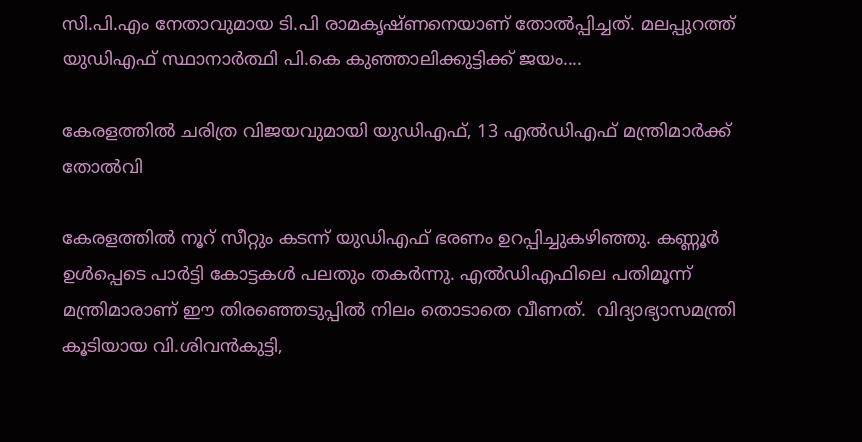സി.പി.എം നേതാവുമായ ടി.പി രാമകൃഷ്ണനെയാണ് തോൽപ്പിച്ചത്. മലപ്പുറത്ത് യുഡിഎഫ് സ്ഥാനാർത്ഥി പി.കെ കുഞ്ഞാലിക്കുട്ടിക്ക് ജയം....

കേരളത്തിൽ ചരിത്ര വിജയവുമായി യുഡിഎഫ്, 13 എൽഡിഎഫ് മന്ത്രിമാർക്ക് തോൽവി

കേരളത്തിൽ നൂറ് സീറ്റും കടന്ന് യുഡിഎഫ് ഭരണം ഉറപ്പിച്ചുകഴിഞ്ഞു. കണ്ണൂർ ഉൾപ്പെടെ പാർട്ടി കോട്ടകൾ പലതും തകർന്നു. എൽ‍‍ഡിഎഫിലെ പതിമൂന്ന് മന്ത്രിമാരാണ് ഈ തിരഞ്ഞെടുപ്പിൽ നിലം തൊടാതെ വീണത്.  വിദ്യാഭ്യാസമന്ത്രി കൂടിയായ വി.ശിവൻകുട്ടി,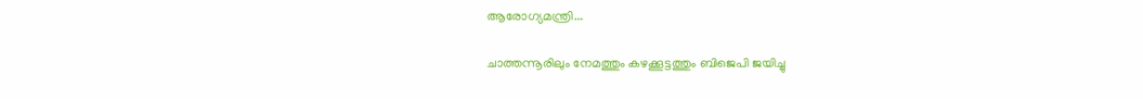ആരോഗ്യമന്ത്രി...

ചാത്തന്നൂരിലും നേമത്തും കഴക്കൂട്ടത്തും ബിജെപി ജയിച്ചു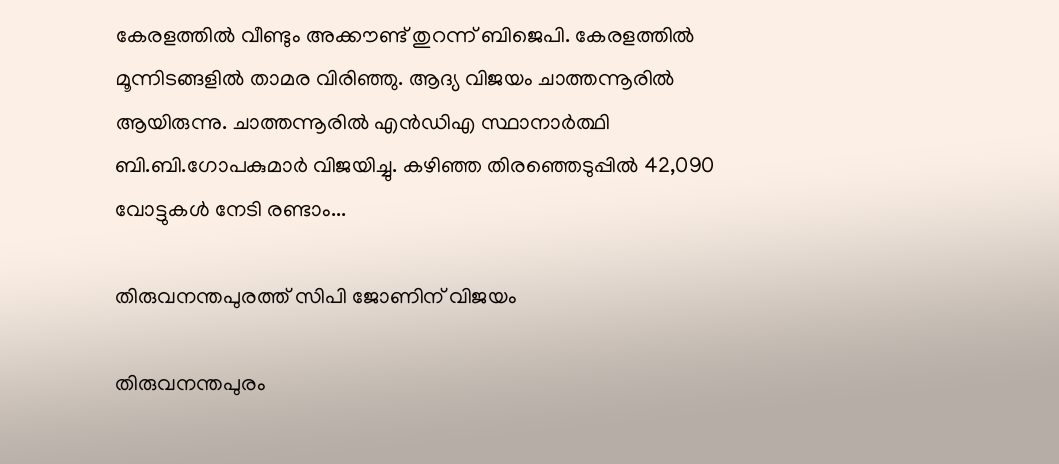കേരളത്തിൽ വീണ്ടും അക്കൗണ്ട് തുറന്ന് ബിജെപി. കേരളത്തിൽ മൂന്നിടങ്ങളിൽ താമര വിരിഞ്ഞു. ആദ്യ വിജയം ചാത്തന്നൂരിൽ ആയിരുന്നു. ചാത്തന്നൂരിൽ എൻഡിഎ സ്ഥാനാർത്ഥി ബി.ബി.ഗോപകുമാർ വിജയിച്ചു. കഴിഞ്ഞ തിരഞ്ഞെടുപ്പിൽ 42,090 വോട്ടുകൾ നേടി രണ്ടാം...

തിരുവനന്തപുരത്ത് സിപി ജോണിന് വിജയം

തിരുവനന്തപുരം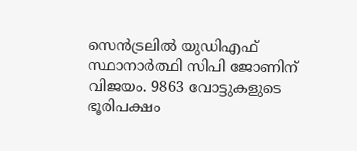സെൻട്രലിൽ യുഡിഎഫ് സ്ഥാനാർത്ഥി സിപി ജോണിന് വിജയം. 9863 വോട്ടുകളുടെ ഭൂരിപക്ഷം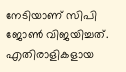നേടിയാണ് സിപി ജോൺ വിജയിച്ചത്. എതിരാളികളായ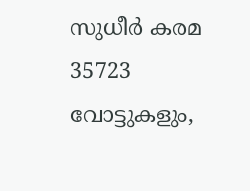സുധീർ കരമ 35723 വോട്ടുകളും,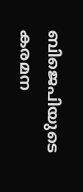ബിജെപിയുടെ കരമന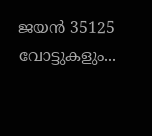ജയൻ 35125 വോട്ടുകളും...